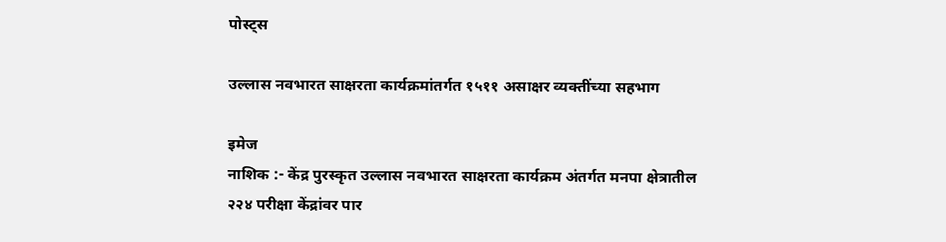पोस्ट्स

उल्लास नवभारत साक्षरता कार्यक्रमांतर्गत १५११ असाक्षर व्यक्तींच्या सहभाग

इमेज
नाशिक :- केंद्र पुरस्कृत उल्लास नवभारत साक्षरता कार्यक्रम अंतर्गत मनपा क्षेत्रातील २२४ परीक्षा केंद्रांवर पार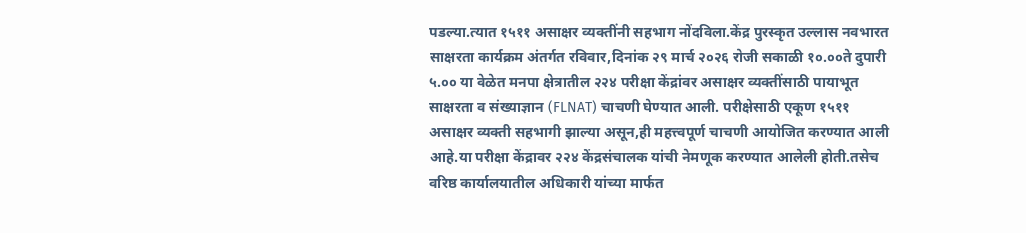पडल्या.त्यात १५११ असाक्षर व्यक्तींनी सहभाग नोंदविला.केंद्र पुरस्कृत उल्लास नवभारत साक्षरता कार्यक्रम अंतर्गत रविवार,दिनांक २९ मार्च २०२६ रोजी सकाळी १०.००ते दुपारी ५.०० या वेळेत मनपा क्षेत्रातील २२४ परीक्षा केंद्रांवर असाक्षर व्यक्तींसाठी पायाभूत साक्षरता व संख्याज्ञान (FLNAT) चाचणी घेण्यात आली. परीक्षेसाठी एकूण १५११ असाक्षर व्यक्ती सहभागी झाल्या असून,ही महत्त्वपूर्ण चाचणी आयोजित करण्यात आली आहे.या परीक्षा केंद्रावर २२४ केंद्रसंचालक यांची नेमणूक करण्यात आलेली होती.तसेच वरिष्ठ कार्यालयातील अधिकारी यांच्या मार्फत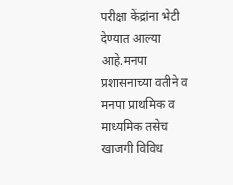परीक्षा केंद्रांना भेटी देण्यात आल्या आहे.मनपा प्रशासनाच्या वतीने व मनपा प्राथमिक व माध्यमिक तसेच खाजगी विविध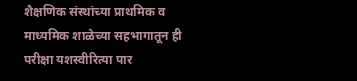शैक्षणिक संस्थांच्या प्राथमिक व माध्यमिक शाळेच्या सहभागातून ही परीक्षा यशस्वीरित्या पार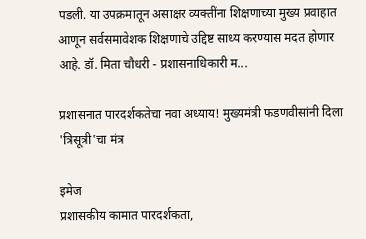पडली. या उपक्रमातून असाक्षर व्यक्तींना शिक्षणाच्या मुख्य प्रवाहात आणून सर्वसमावेशक शिक्षणाचे उद्दिष्ट साध्य करण्यास मदत होणार आहे. डॉ. मिता चौधरी - प्रशासनाधिकारी म...

प्रशासनात पारदर्शकतेचा नवा अध्याय! मुख्यमंत्री फडणवीसांनी दिला 'त्रिसूत्री'चा मंत्र

इमेज
प्रशासकीय कामात पारदर्शकता,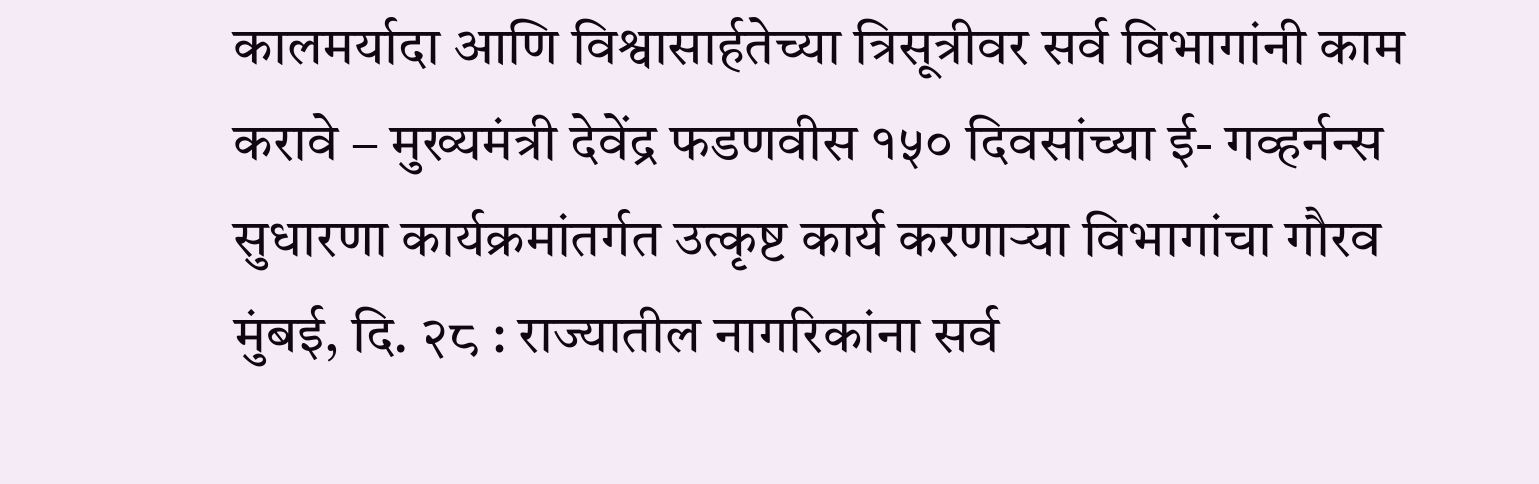कालमर्यादा आणि विश्वासार्हतेच्या त्रिसूत्रीवर सर्व विभागांनी काम करावे – मुख्यमंत्री देवेंद्र फडणवीस १५० दिवसांच्या ई- गव्हर्नन्स सुधारणा कार्यक्रमांतर्गत उत्कृष्ट कार्य करणाऱ्या विभागांचा गौरव मुंबई, दि. २८ : राज्यातील नागरिकांना सर्व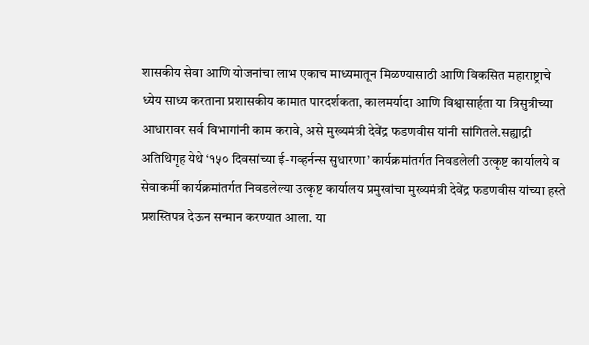शासकीय सेवा आणि योजनांचा लाभ एकाच माध्यमातून मिळण्यासाठी आणि विकसित महाराष्ट्राचे ध्येय साध्य करताना प्रशासकीय कामात पारदर्शकता, कालमर्यादा आणि विश्वासार्हता या त्रिसुत्रीच्या आधारावर सर्व विभागांनी काम करावे, असे मुख्यमंत्री देवेंद्र फडणवीस यांनी सांगितले.सह्याद्री अतिथिगृह येथे ‘१५० दिवसांच्या ई-गव्हर्नन्स सुधारणा’ कार्यक्रमांतर्गत निवडलेली उत्कृष्ट कार्यालये व सेवाकर्मी कार्यक्रमांतर्गत निवडलेल्या उत्कृष्ट कार्यालय प्रमुखांचा मुख्यमंत्री देवेंद्र फडणवीस यांच्या हस्ते प्रशस्तिपत्र देऊन सन्मान करण्यात आला. या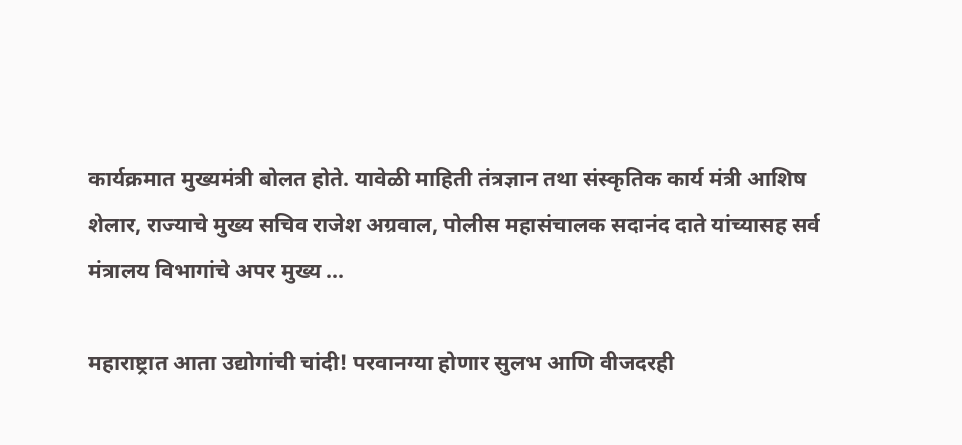कार्यक्रमात मुख्यमंत्री बोलत होते. यावेळी माहिती तंत्रज्ञान तथा संस्कृतिक कार्य मंत्री आशिष शेलार, राज्याचे मुख्य सचिव राजेश अग्रवाल, पोलीस महासंचालक सदानंद दाते यांच्यासह सर्व मंत्रालय विभागांचे अपर मुख्य ...

महाराष्ट्रात आता उद्योगांची चांदी! परवानग्या होणार सुलभ आणि वीजदरही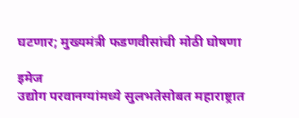घटणार; मुख्यमंत्री फडणवीसांची मोठी घोषणा

इमेज
उद्योग परवानग्यांमध्ये सुलभतेसोबत महाराष्ट्रात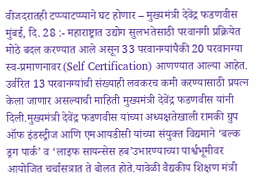वीजदरातही टप्प्याटप्प्याने घट होणार – मुख्यमंत्री देवेंद्र फडणवीस मुंबई, दि. 28 :- महाराष्ट्रात उद्योग सुलभतेसाठी परवानगी प्रक्रियेत मोठे बदल करण्यात आले असून 33 परवानग्यांपैकी 20 परवानग्या स्व-प्रमाणनावर (Self Certification) आणण्यात आल्या आहेत. उर्वरित 13 परवानग्यांची संख्याही लवकरच कमी करण्यासाठी प्रयत्न केला जाणार असल्याची माहिती मुख्यमंत्री देवेंद्र फडणवीस यांनी दिली.मुख्यमंत्री देवेंद्र फडणवीस यांच्या अध्यक्षतेखाली रामकी ग्रुप ऑफ इंडस्ट्रीज आणि एमआयडीसी यांच्या संयुक्त विद्यमाने ‘बल्क ड्रग पार्क’ व ‘लाइफ सायन्सेस हब’उभारण्याच्या पार्श्वभूमीवर आयोजित चर्चासत्रात ते बोलत होते.यावेळी वैद्यकीय शिक्षण मंत्री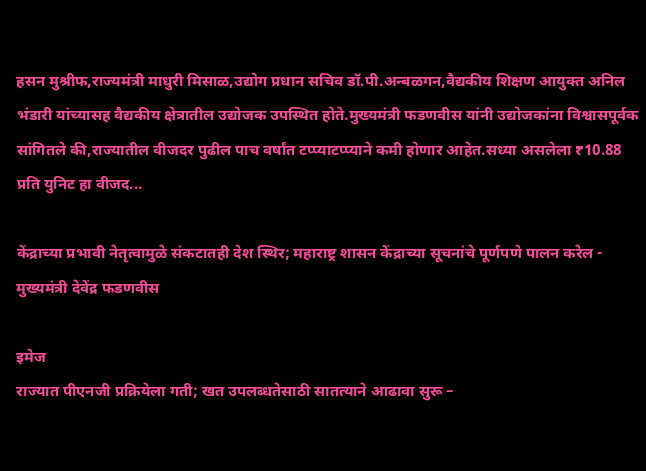हसन मुश्रीफ,राज्यमंत्री माधुरी मिसाळ,उद्योग प्रधान सचिव डॉ.पी.अन्बळगन,वैद्यकीय शिक्षण आयुक्त अनिल भंडारी यांच्यासह वैद्यकीय क्षेत्रातील उद्योजक उपस्थित होते.मुख्यमंत्री फडणवीस यांनी उद्योजकांना विश्वासपूर्वक सांगितले की,राज्यातील वीजदर पुढील पाच वर्षांत टप्प्याटप्प्याने कमी होणार आहेत.सध्या असलेला ₹10.88 प्रति युनिट हा वीजद...

केंद्राच्या प्रभावी नेतृत्वामुळे संकटातही देश स्थिर; महाराष्ट्र शासन केंद्राच्या सूचनांचे पूर्णपणे पालन करेल - मुख्यमंत्री देवेंद्र फडणवीस

इमेज
राज्यात पीएनजी प्रक्रियेला गती; खत उपलब्धतेसाठी सातत्याने आढावा सुरू –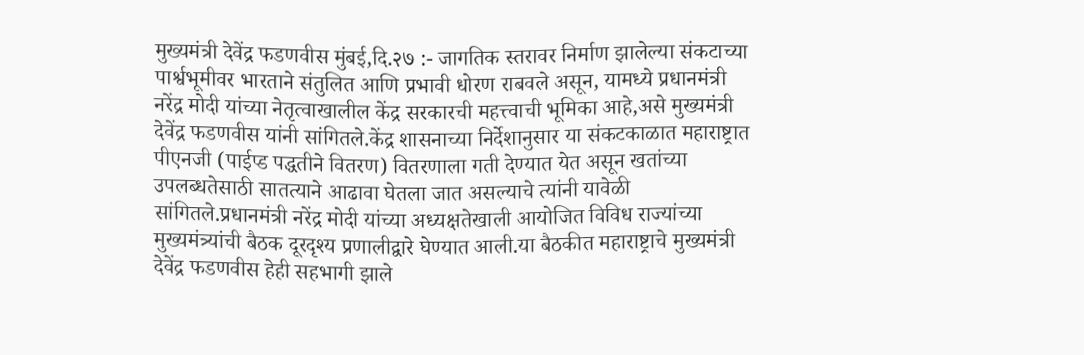मुख्यमंत्री देवेंद्र फडणवीस मुंबई,दि.२७ :- जागतिक स्तरावर निर्माण झालेल्या संकटाच्या पार्श्वभूमीवर भारताने संतुलित आणि प्रभावी धोरण राबवले असून, यामध्ये प्रधानमंत्री नरेंद्र मोदी यांच्या नेतृत्वाखालील केंद्र सरकारची महत्त्वाची भूमिका आहे,असे मुख्यमंत्री देवेंद्र फडणवीस यांनी सांगितले.केंद्र शासनाच्या निर्देशानुसार या संकटकाळात महाराष्ट्रात पीएनजी (पाईप्ड पद्धतीने वितरण) वितरणाला गती देण्यात येत असून खतांच्या उपलब्धतेसाठी सातत्याने आढावा घेतला जात असल्याचे त्यांनी यावेळी सांगितले.प्रधानमंत्री नरेंद्र मोदी यांच्या अध्यक्षतेखाली आयोजित विविध राज्यांच्या मुख्यमंत्र्यांची बैठक दूरदृश्य प्रणालीद्वारे घेण्यात आली.या बैठकीत महाराष्ट्राचे मुख्यमंत्री देवेंद्र फडणवीस हेही सहभागी झाले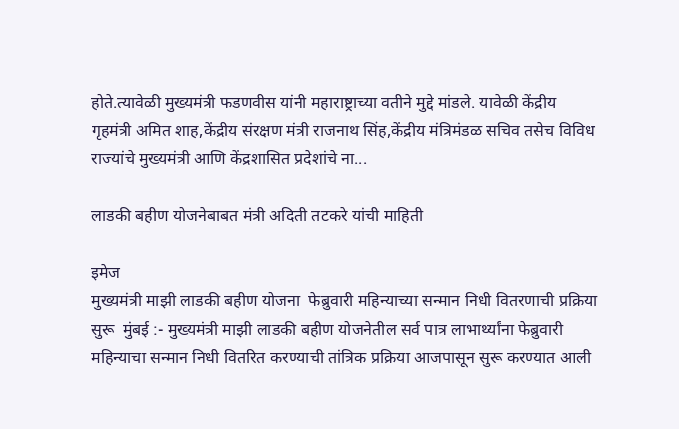होते.त्यावेळी मुख्यमंत्री फडणवीस यांनी महाराष्ट्राच्या वतीने मुद्दे मांडले. यावेळी केंद्रीय गृहमंत्री अमित शाह,केंद्रीय संरक्षण मंत्री राजनाथ सिंह,केंद्रीय मंत्रिमंडळ सचिव तसेच विविध राज्यांचे मुख्यमंत्री आणि केंद्रशासित प्रदेशांचे ना...

लाडकी बहीण योजनेबाबत मंत्री अदिती तटकरे यांची माहिती

इमेज
मुख्यमंत्री माझी लाडकी बहीण योजना  फेब्रुवारी महिन्याच्या सन्मान निधी वितरणाची प्रक्रिया सुरू  मुंबई :- मुख्यमंत्री माझी लाडकी बहीण योजनेतील सर्व पात्र लाभार्थ्यांना फेब्रुवारी महिन्याचा सन्मान निधी वितरित करण्याची तांत्रिक प्रक्रिया आजपासून सुरू करण्यात आली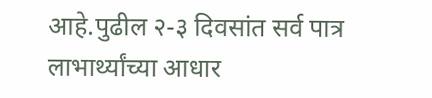आहे.पुढील २-३ दिवसांत सर्व पात्र लाभार्थ्यांच्या आधार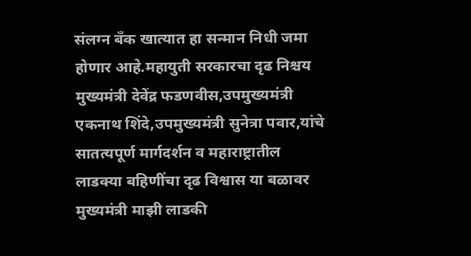संलग्न बँक खात्यात हा सन्मान निधी जमा होणार आहे.महायुती सरकारचा दृढ निश्चय मुख्यमंत्री देवेंद्र फडणवीस,उपमुख्यमंत्री एकनाथ शिंदे,उपमुख्यमंत्री सुनेत्रा पवार,यांचे सातत्यपूर्ण मार्गदर्शन व महाराष्ट्रातील लाडक्या बहिणींचा दृढ विश्वास या बळावर मुख्यमंत्री माझी लाडकी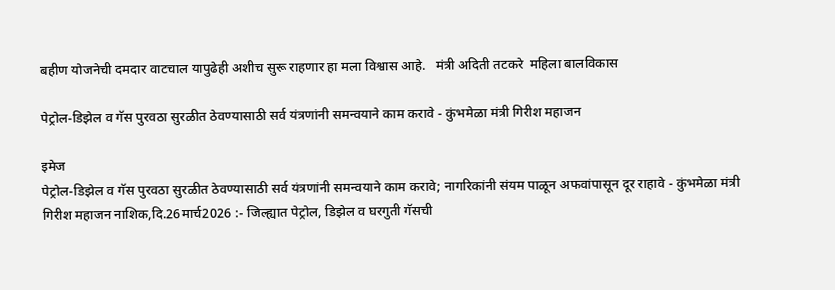बहीण योजनेची दमदार वाटचाल यापुढेही अशीच सुरू राहणार हा मला विश्वास आहे.   मंत्री अदिती तटकरे  महिला बालविकास

पेट्रोल-डिझेल व गॅस पुरवठा सुरळीत ठेवण्यासाठी सर्व यंत्रणांनी समन्वयाने काम करावे - कुंभमेळा मंत्री गिरीश महाजन

इमेज
पेट्रोल-डिझेल व गॅस पुरवठा सुरळीत ठेवण्यासाठी सर्व यंत्रणांनी समन्वयाने काम करावे; नागरिकांनी संयम पाळून अफवांपासून दूर राहावे - कुंभमेळा मंत्री गिरीश महाजन नाशिक,दि.26मार्च2026 :- जिल्ह्यात पेट्रोल, डिझेल व घरगुती गॅसची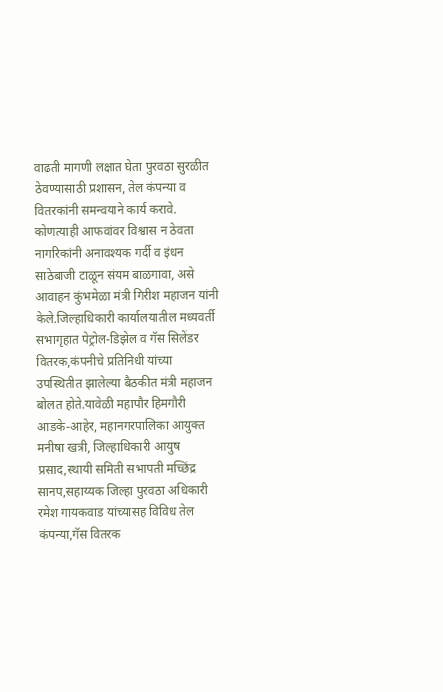वाढती मागणी लक्षात घेता पुरवठा सुरळीत ठेवण्यासाठी प्रशासन, तेल कंपन्या व वितरकांनी समन्वयाने कार्य करावे. कोणत्याही आफवांवर विश्वास न ठेवता नागरिकांनी अनावश्यक गर्दी व इंधन साठेबाजी टाळून संयम बाळगावा, असे आवाहन कुंभमेळा मंत्री गिरीश महाजन यांनी केले.जिल्हाधिकारी कार्यालयातील मध्यवर्ती सभागृहात पेट्रोल-डिझेल व गॅस सिलेंडर वितरक,कंपनीचे प्रतिनिधी यांच्या उपस्थितीत झालेल्या बैठकीत मंत्री महाजन बोलत होते.यावेळी महापौर हिमगौरी आडके-आहेर, महानगरपालिका आयुक्त मनीषा खत्री, जिल्हाधिकारी आयुष प्रसाद,स्थायी समिती सभापती मच्छिंद्र सानप,सहाय्यक जिल्हा पुरवठा अधिकारी रमेश गायकवाड यांच्यासह विविध तेल कंपन्या,गॅस वितरक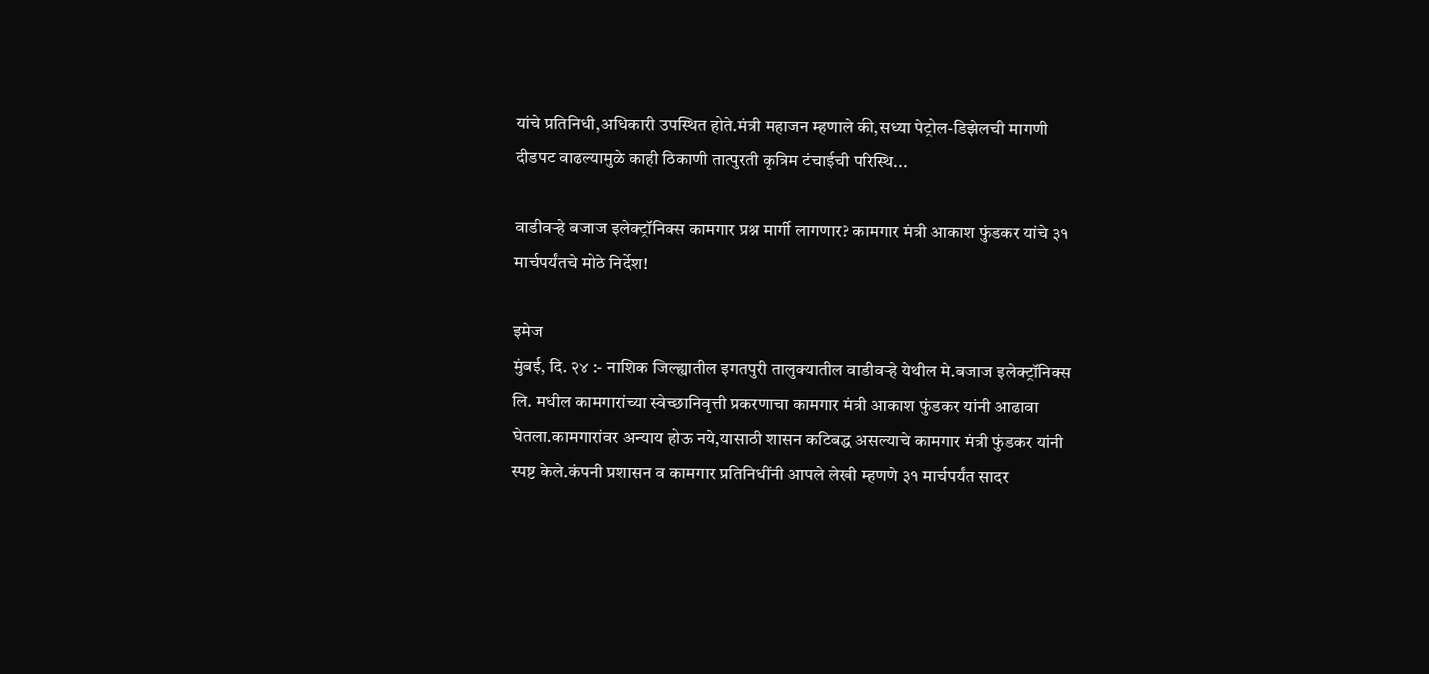यांचे प्रतिनिधी,अधिकारी उपस्थित होते.मंत्री महाजन म्हणाले की,सध्या पेट्रोल-डिझेलची मागणी दीडपट वाढल्यामुळे काही ठिकाणी तात्पुरती कृत्रिम टंचाईची परिस्थि...

वाडीवऱ्हे बजाज इलेक्ट्रॉनिक्स कामगार प्रश्न मार्गी लागणार? कामगार मंत्री आकाश फुंडकर यांचे ३१ मार्चपर्यंतचे मोठे निर्देश!

इमेज
मुंबई, दि. २४ :- नाशिक जिल्ह्यातील इगतपुरी तालुक्यातील वाडीवऱ्हे येथील मे.बजाज इलेक्ट्रॉनिक्स लि. मधील कामगारांच्या स्वेच्छानिवृत्ती प्रकरणाचा कामगार मंत्री आकाश फुंडकर यांनी आढावा घेतला.कामगारांवर अन्याय होऊ नये,यासाठी शासन कटिबद्ध असल्याचे कामगार मंत्री फुंडकर यांनी स्पष्ट केले.कंपनी प्रशासन व कामगार प्रतिनिधींनी आपले लेखी म्हणणे ३१ मार्चपर्यंत सादर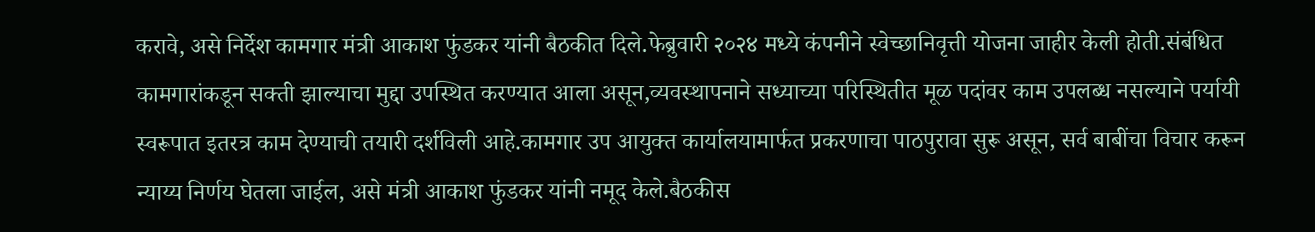करावे, असे निर्देश कामगार मंत्री आकाश फुंडकर यांनी बैठकीत दिले.फेब्रुवारी २०२४ मध्ये कंपनीने स्वेच्छानिवृत्ती योजना जाहीर केली होती.संबंधित कामगारांकडून सक्ती झाल्याचा मुद्दा उपस्थित करण्यात आला असून,व्यवस्थापनाने सध्याच्या परिस्थितीत मूळ पदांवर काम उपलब्ध नसल्याने पर्यायी स्वरूपात इतरत्र काम देण्याची तयारी दर्शविली आहे.कामगार उप आयुक्त कार्यालयामार्फत प्रकरणाचा पाठपुरावा सुरू असून, सर्व बाबींचा विचार करून न्याय्य निर्णय घेतला जाईल, असे मंत्री आकाश फुंडकर यांनी नमूद केले.बैठकीस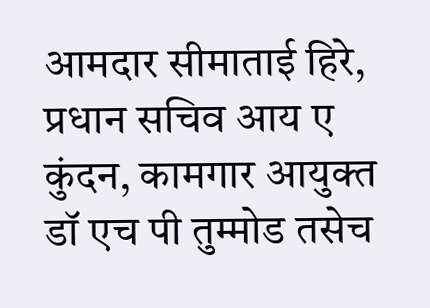आमदार सीमाताई हिरे, प्रधान सचिव आय ए कुंदन, कामगार आयुक्त डॉ एच पी तुम्मोड तसेच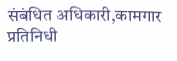संबंधित अधिकारी,कामगार प्रतिनिधी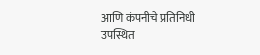आणि कंपनीचे प्रतिनिधी उपस्थित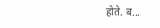होते. ब...